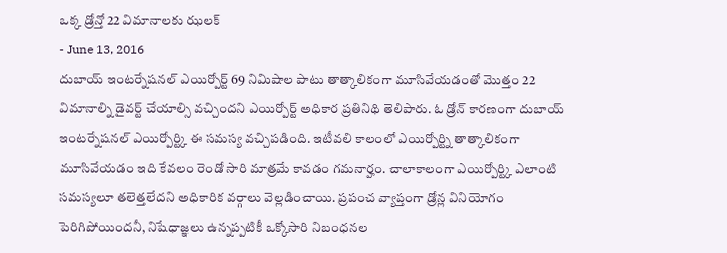ఒక్క డ్రోన్తో 22 విమానాలకు ఝలక్
- June 13, 2016
దుబాయ్ ఇంటర్నేషనల్ ఎయిర్పోర్ట్ 69 నిమిషాల పాటు తాత్కాలికంగా మూసివేయడంతో మొత్తం 22 విమానాల్ని డైవర్ట్ చేయాల్సి వచ్చిందని ఎయిర్పోర్ట్ అధికార ప్రతినిథి తెలిపారు. ఓ డ్రోన్ కారణంగా దుబాయ్ ఇంటర్నేషనల్ ఎయిర్పోర్ట్కి ఈ సమస్య వచ్చిపడింది. ఇటీవలి కాలంలో ఎయిర్పోర్ట్ని తాత్కాలికంగా మూసివేయడం ఇది కేవలం రెండో సారి మాత్రమే కావడం గమనార్హం. చాలాకాలంగా ఎయిర్పోర్ట్కి ఎలాంటి సమస్యలూ తలెత్తలేదని అధికారిక వర్గాలు వెల్లడించాయి. ప్రపంచ వ్యాప్తంగా డ్రోన్ల వినియోగం పెరిగిపోయిందనీ, నిషేధాజ్ఞలు ఉన్నప్పటికీ ఒక్కోసారి నిబంధనల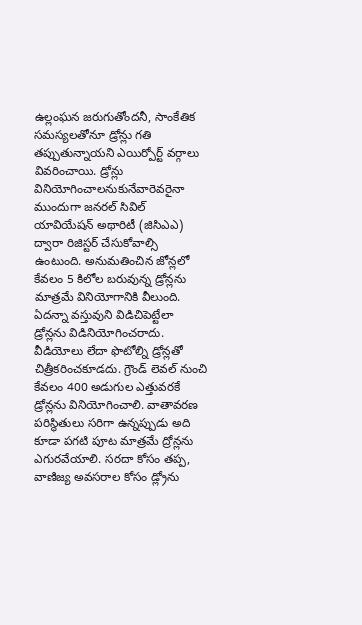ఉల్లంఘన జరుగుతోందనీ, సాంకేతిక సమస్యలతోనూ డ్రోన్లు గతి తప్పుతున్నాయని ఎయిర్పోర్ట్ వర్గాలు వివరించాయి. డ్రోన్లు వినియోగించాలనుకునేవారెవరైనా ముందుగా జనరల్ సివిల్ యావియేషన్ అథారిటీ (జిసిఎఎ) ద్వారా రిజిస్టర్ చేసుకోవాల్సి ఉంటుంది. అనుమతించిన జోన్లలో కేవలం 5 కిలోల బరువున్న డ్రోన్లను మాత్రమే వినియోగానికి వీలుంది. ఏదన్నా వస్తువుని విడిచిపెట్టేలా డ్రోన్లను విడినియోగించరాదు. వీడియోలు లేదా ఫొటోల్ని డ్రోన్లతో చిత్రీకరించకూడదు. గ్రౌండ్ లెవల్ నుంచి కేవలం 400 అడుగుల ఎత్తువరకే డ్రోన్లను వినియోగించాలి. వాతావరణ పరిస్థితులు సరిగా ఉన్నప్పుడు అది కూడా పగటి పూట మాత్రమే ద్రోన్లను ఎగురవేయాలి. సరదా కోసం తప్ప, వాణిజ్య అవసరాల కోసం డ్ల్రోను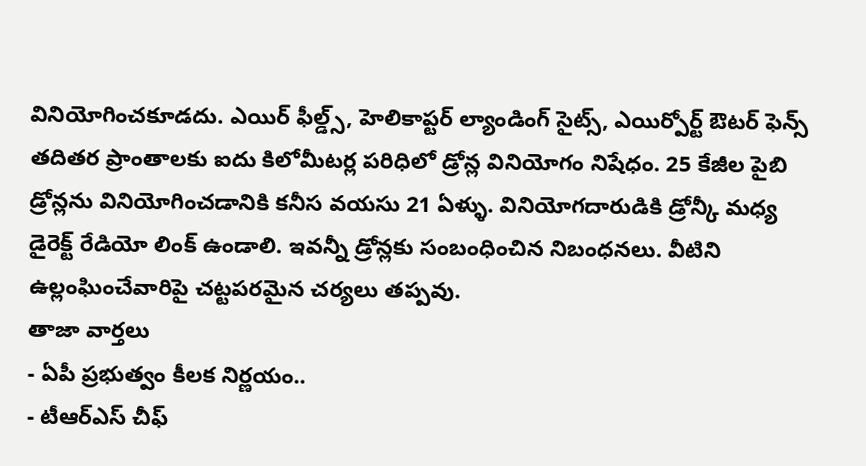వినియోగించకూడదు. ఎయిర్ ఫీల్డ్స్, హెలికాప్టర్ ల్యాండింగ్ సైట్స్, ఎయిర్పోర్ట్ ఔటర్ ఫెన్స్ తదితర ప్రాంతాలకు ఐదు కిలోమీటర్ల పరిధిలో డ్రోన్ల వినియోగం నిషేధం. 25 కేజీల పైబి డ్రోన్లను వినియోగించడానికి కనీస వయసు 21 ఏళ్ళు. వినియోగదారుడికి డ్రోన్కీ మధ్య డైరెక్ట్ రేడియో లింక్ ఉండాలి. ఇవన్నీ డ్రోన్లకు సంబంధించిన నిబంధనలు. వీటిని ఉల్లంఘించేవారిపై చట్టపరమైన చర్యలు తప్పవు.
తాజా వార్తలు
- ఏపీ ప్రభుత్వం కీలక నిర్ణయం..
- టీఆర్ఎస్ చీఫ్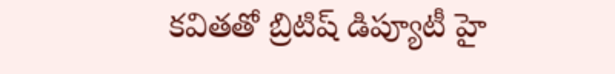కవితతో బ్రిటిష్ డిప్యూటీ హై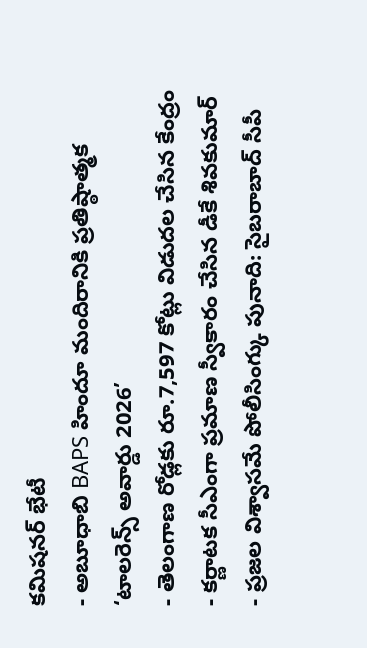కమిషనర్ భేటీ
- అబూధాబి BAPS హిందూ మందిరానికి ప్రతిష్ఠాత్మక ‘టాలరెన్స్ అవార్డు 2026’
- తెలంగాణ రోడ్లకు రూ.7,597 కోట్లు విడుదల చేసిన కేంద్రం
- కర్ణాటక సీఎంగా ప్రమాణ స్వీకారం చేసిన డీకే శివకుమార్
- ప్రజల విశ్వాసమే పోలీసింగ్కు పునాది: సైబరాబాద్ సీపీ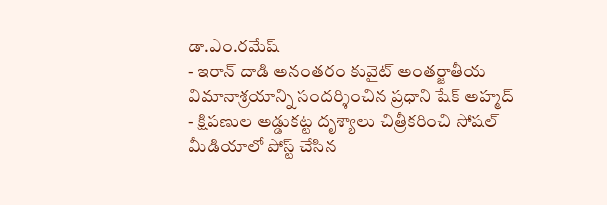డా.ఎం.రమేష్
- ఇరాన్ దాడి అనంతరం కువైట్ అంతర్జాతీయ విమానాశ్రయాన్ని సందర్శించిన ప్రధాని షేక్ అహ్మద్
- క్షిపణుల అడ్డుకట్ట దృశ్యాలు చిత్రీకరించి సోషల్ మీడియాలో పోస్ట్ చేసిన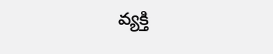వ్యక్తి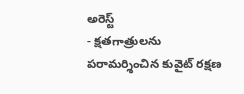అరెస్ట్
- క్షతగాత్రులను పరామర్శించిన కువైట్ రక్షణ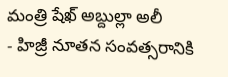మంత్రి షేఖ్ అబ్దుల్లా అలీ
- హిజ్రీ నూతన సంవత్సరానికి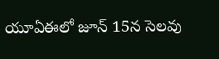యూఏఈలో జూన్ 15న సెలవు